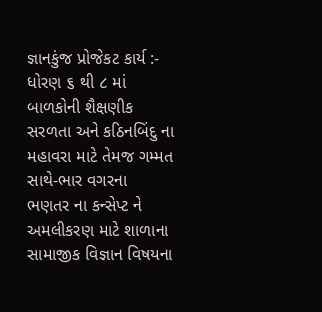જ્ઞાનકુંજ પ્રોજેકટ કાર્ય :-
ધોરણ ૬ થી ૮ માં બાળકોની શૈક્ષણીક સરળતા અને કઠિનબિંદુ ના મહાવરા માટે તેમજ ગમ્મત સાથે-ભાર વગરના ભણતર ના કન્સેપ્ટ ને અમલીકરણ માટે શાળાના સામાજીક વિજ્ઞાન વિષયના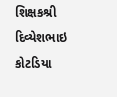શિક્ષકશ્રી દિવ્યેશભાઇ કોટડિયા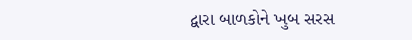દ્વારા બાળકોને ખુબ સરસ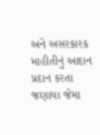અને અસરકારક માહીતીનું આદાન પ્રદાન કરતા જણાયા જેમા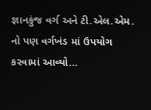જ્ઞાનકુંજ વર્ગ અને ટી.એલ.એમ. નો પણ વર્ગખંડ માં ઉપયોગ કરવામાં આવ્યો...